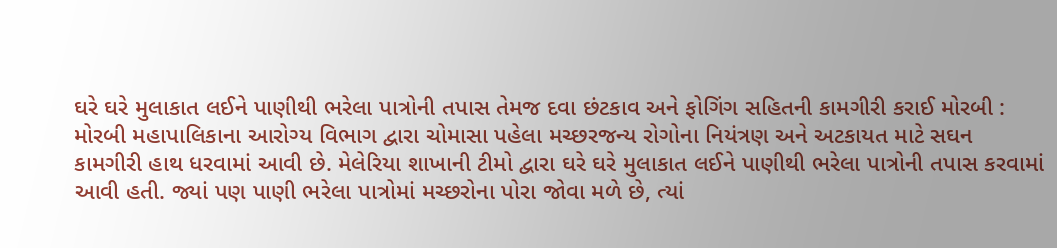ઘરે ઘરે મુલાકાત લઈને પાણીથી ભરેલા પાત્રોની તપાસ તેમજ દવા છંટકાવ અને ફોગિંગ સહિતની કામગીરી કરાઈ મોરબી : મોરબી મહાપાલિકાના આરોગ્ય વિભાગ દ્વારા ચોમાસા પહેલા મચ્છરજન્ય રોગોના નિયંત્રણ અને અટકાયત માટે સઘન કામગીરી હાથ ધરવામાં આવી છે. મેલેરિયા શાખાની ટીમો દ્વારા ઘરે ઘરે મુલાકાત લઈને પાણીથી ભરેલા પાત્રોની તપાસ કરવામાં આવી હતી. જ્યાં પણ પાણી ભરેલા પાત્રોમાં મચ્છરોના પોરા જોવા મળે છે, ત્યાં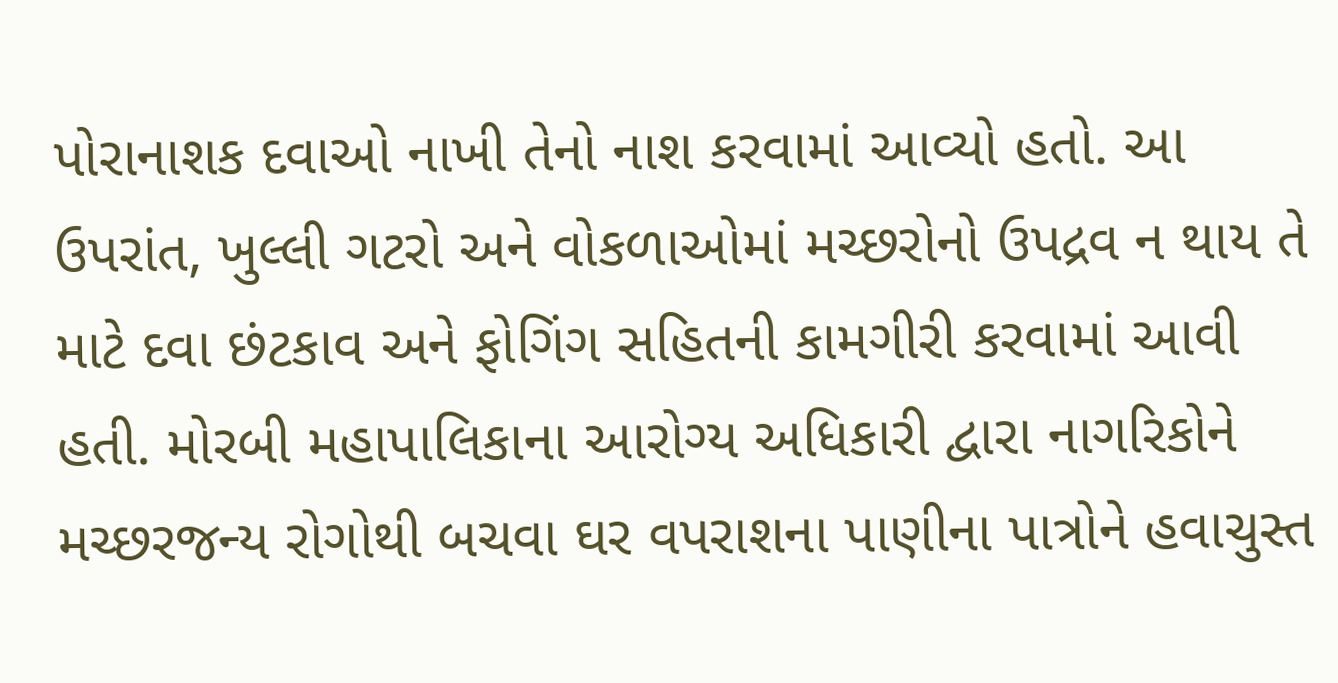પોરાનાશક દવાઓ નાખી તેનો નાશ કરવામાં આવ્યો હતો. આ ઉપરાંત, ખુલ્લી ગટરો અને વોકળાઓમાં મચ્છરોનો ઉપદ્રવ ન થાય તે માટે દવા છંટકાવ અને ફોગિંગ સહિતની કામગીરી કરવામાં આવી હતી. મોરબી મહાપાલિકાના આરોગ્ય અધિકારી દ્વારા નાગરિકોને મચ્છરજન્ય રોગોથી બચવા ઘર વપરાશના પાણીના પાત્રોને હવાચુસ્ત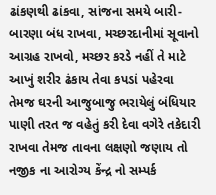ઢાંકણથી ઢાંકવા, સાંજના સમયે બારી-બારણા બંધ રાખવા, મચ્છરદાનીમાં સૂવાનો આગ્રહ રાખવો, મચ્છર કરડે નહીં તે માટે આખું શરીર ઢંકાય તેવા કપડાં પહેરવા તેમજ ઘરની આજુબાજુ ભરાયેલું બંધિયાર પાણી તરત જ વહેતું કરી દેવા વગેરે તકેદારી રાખવા તેમજ તાવના લક્ષણો જણાય તો નજીક ના આરોગ્ય કેંન્દ્ર નો સમ્પર્ક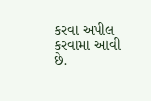કરવા અપીલ કરવામા આવી છે.